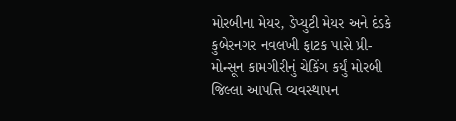મોરબીના મેયર, ડેપ્યુટી મેયર અને દંડકે કુબેરનગર નવલખી ફાટક પાસે પ્રી-મોન્સૂન કામગીરીનું ચેકિંગ કર્યું મોરબી જિલ્લા આપત્તિ વ્યવસ્થાપન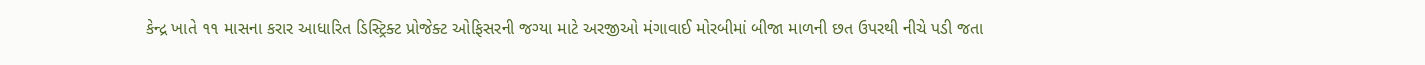કેન્દ્ર ખાતે ૧૧ માસના કરાર આધારિત ડિસ્ટ્રિક્ટ પ્રોજેક્ટ ઓફિસરની જગ્યા માટે અરજીઓ મંગાવાઈ મોરબીમાં બીજા માળની છત ઉપરથી નીચે પડી જતા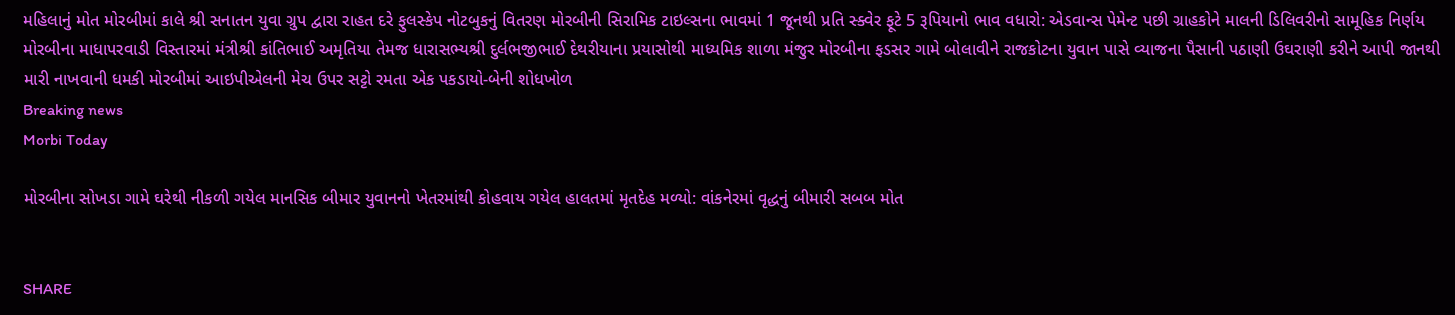મહિલાનું મોત મોરબીમાં કાલે શ્રી સનાતન યુવા ગ્રુપ દ્વારા રાહત દરે ફુલસ્કેપ નોટબુકનું વિતરણ મોરબીની સિરામિક ટાઇલ્સના ભાવમાં 1 જૂનથી પ્રતિ સ્ક્વેર ફૂટે 5 રૂપિયાનો ભાવ વધારો: એડવાન્સ પેમેન્ટ પછી ગ્રાહકોને માલની ડિલિવરીનો સામૂહિક નિર્ણય મોરબીના માધાપરવાડી વિસ્તારમાં મંત્રીશ્રી કાંતિભાઈ અમૃતિયા તેમજ ધારાસભ્યશ્રી દુર્લભજીભાઈ દેથરીયાના પ્રયાસોથી માધ્યમિક શાળા મંજુર મોરબીના ફડસર ગામે બોલાવીને રાજકોટના યુવાન પાસે વ્યાજના પૈસાની પઠાણી ઉઘરાણી કરીને આપી જાનથી મારી નાખવાની ધમકી મોરબીમાં આઇપીએલની મેચ ઉપર સટ્ટો રમતા એક પકડાયો-બેની શોધખોળ
Breaking news
Morbi Today

મોરબીના સોખડા ગામે ઘરેથી નીકળી ગયેલ માનસિક બીમાર યુવાનનો ખેતરમાંથી કોહવાય ગયેલ હાલતમાં મૃતદેહ મળ્યો: વાંકનેરમાં વૃદ્ધનું બીમારી સબબ મોત


SHARE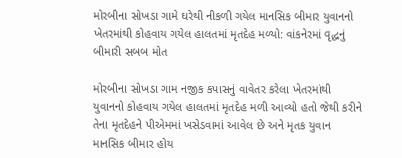મોરબીના સોખડા ગામે ઘરેથી નીકળી ગયેલ માનસિક બીમાર યુવાનનો ખેતરમાંથી કોહવાય ગયેલ હાલતમાં મૃતદેહ મળ્યો: વાંકનેરમાં વૃદ્ધનું બીમારી સબબ મોત

મોરબીના સોખડા ગામ નજીક કપાસનું વાવેતર કરેલા ખેતરમાંથી યુવાનનો કોહવાય ગયેલ હાલતમાં મૃતદેહ મળી આવ્યો હતો જેથી કરીને તેના મૃતદેહને પીએમમાં ખસેડવામાં આવેલ છે અને મૃતક યુવાન માનસિક બીમાર હોય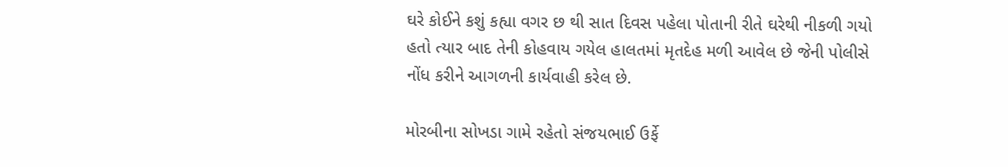ઘરે કોઈને કશું કહ્યા વગર છ થી સાત દિવસ પહેલા પોતાની રીતે ઘરેથી નીકળી ગયો હતો ત્યાર બાદ તેની કોહવાય ગયેલ હાલતમાં મૃતદેહ મળી આવેલ છે જેની પોલીસે નોંધ કરીને આગળની કાર્યવાહી કરેલ છે.

મોરબીના સોખડા ગામે રહેતો સંજયભાઈ ઉર્ફે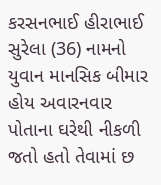કરસનભાઈ હીરાભાઈ સુરેલા (36) નામનો યુવાન માનસિક બીમાર હોય અવારનવાર પોતાના ઘરેથી નીકળી જતો હતો તેવામાં છ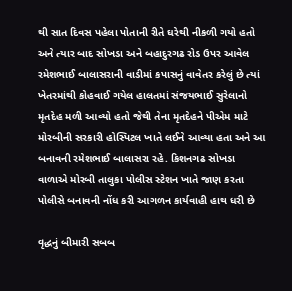થી સાત દિવસ પહેલા પોતાની રીતે ઘરેથી નીકળી ગયો હતો અને ત્યાર બાદ સોખડા અને બહાદુરગઢ રોડ ઉપર આવેલ રમેશભાઈ બાલાસરાની વાડીમાં કપાસનું વાવેતર કરેલું છે ત્યાં ખેતરમાંથી કોહવાઈ ગયેલ હાલતમાં સંજયભાઈ સુરેલાનો મૃતદેહ મળી આવ્યો હતો જેથી તેના મૃતદેહને પીએમ માટે મોરબીની સરકારી હોસ્પિટલ ખાતે લઈને આવ્યા હતા અને આ બનાવની રમેશભાઈ બાલાસરા રહે. કિશનગઢ સોખડા વાળાએ મોરબી તાલુકા પોલીસ સ્ટેશન ખાતે જાણ કરતા પોલીસે બનાવની નોંધ કરી આગળન કાર્યવાહી હાથ ધરી છે

વૃદ્ધનું બીમારી સબબ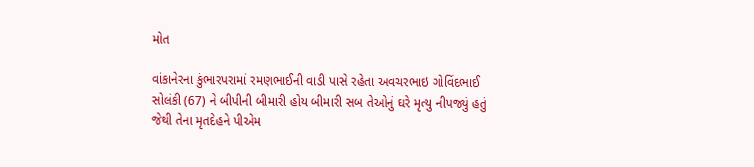મોત

વાંકાનેરના કુંભારપરામાં રમણભાઈની વાડી પાસે રહેતા અવચરભાઇ ગોવિંદભાઈ સોલંકી (67) ને બીપીની બીમારી હોય બીમારી સબ તેઓનું ઘરે મૃત્યુ નીપજ્યું હતું જેથી તેના મૃતદેહને પીએમ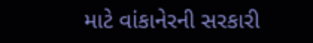માટે વાંકાનેરની સરકારી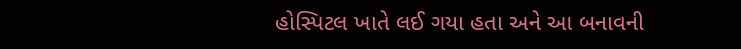હોસ્પિટલ ખાતે લઈ ગયા હતા અને આ બનાવની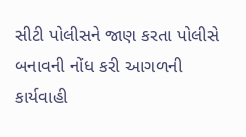સીટી પોલીસને જાણ કરતા પોલીસે બનાવની નોંધ કરી આગળની કાર્યવાહી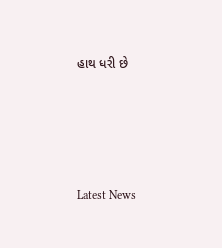હાથ ધરી છે






Latest News